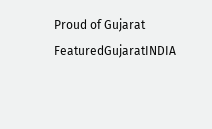Proud of Gujarat
FeaturedGujaratINDIA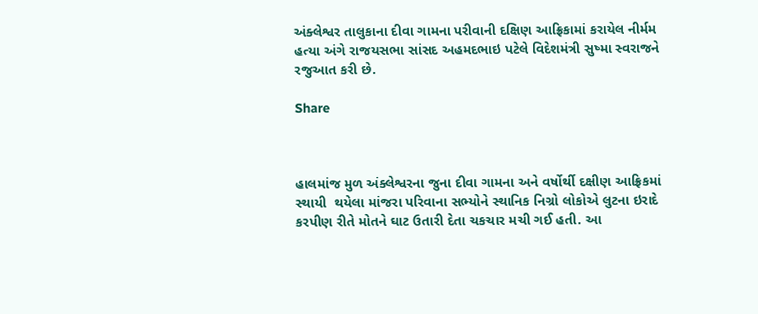અંક્લેશ્વર તાલુકાના દીવા ગામના પરીવાની દક્ષિણ આફ્રિકામાં કરાયેલ નીર્મમ હત્યા અંગે રાજયસભા સાંસદ અહમદભાઇ પટેલે વિદેશમંત્રી સુષ્મા સ્વરાજને રજુઆત કરી છે.

Share



હાલમાંજ મુળ અંક્લેશ્વરના જુના દીવા ગામના અને વર્ષોર્થી દક્ષીણ આફ્રિકમાં સ્થાયી  થયેલા માંજરા પરિવાના સભ્યોને સ્થાનિક નિગ્રો લોકોએ લુટના ઇરાદે કરપીણ રીતે મોતને ઘાટ ઉતારી દેતા ચકચાર મચી ગઈ હતી. આ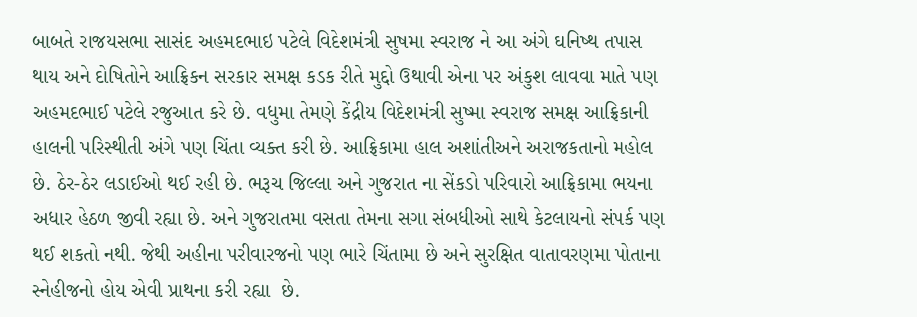બાબતે રાજયસભા સાસંદ અહમદભાઇ પટેલે વિદેશમંત્રી સુષમા સ્વરાજ ને આ અંગે ઘનિષ્થ તપાસ થાય અને દોષિતોને આફ્રિકન સરકાર સમક્ષ કડક રીતે મુદ્દો ઉથાવી એના પર અંકુશ લાવવા માતે પણ અહમદભાઈ પટેલે રજુઆત કરે છે. વધુમા તેમણે કેંદ્રીય વિદેશમંત્રી સુષ્મા સ્વરાજ સમક્ષ આફ્રિકાની હાલની પરિસ્થીતી અંગે પણ ચિંતા વ્યક્ત કરી છે. આફ્રિકામા હાલ અશાંતીઅને અરાજકતાનો મહોલ છે. ઠેર-ઠેર લડાઈઓ થઈ રહી છે. ભરૂચ જિલ્લા અને ગુજરાત ના સેંકડો પરિવારો આફ્રિકામા ભયના અધાર હેઠળ જીવી રહ્યા છે. અને ગુજરાતમા વસતા તેમના સગા સંબધીઓ સાથે કેટલાયનો સંપર્ક પણ થઈ શકતો નથી. જેથી અહીના પરીવારજનો પણ ભારે ચિંતામા છે અને સુરક્ષિત વાતાવરણમા પોતાના સ્નેહીજનો હોય એવી પ્રાથના કરી રહ્યા  છે.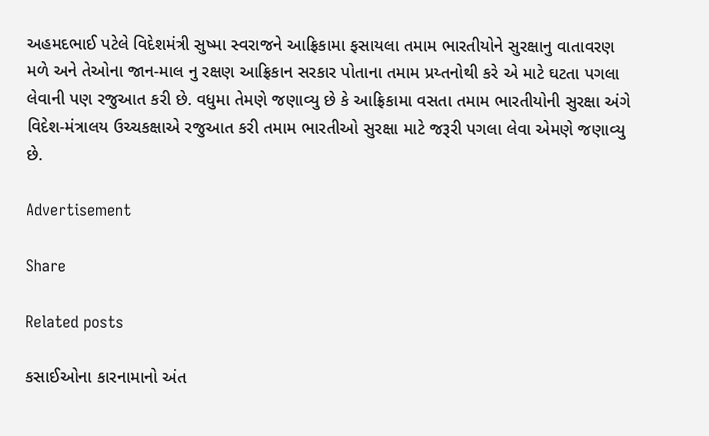અહમદભાઈ પટેલે વિદેશમંત્રી સુષ્મા સ્વરાજને આફ્રિકામા ફસાયલા તમામ ભારતીયોને સુરક્ષાનુ વાતાવરણ મળે અને તેઓના જાન-માલ નુ રક્ષણ આફ્રિકાન સરકાર પોતાના તમામ પ્રય્તનોથી કરે એ માટે ઘટતા પગલા લેવાની પણ રજુઆત કરી છે. વધુમા તેમણે જણાવ્યુ છે કે આફ્રિકામા વસતા તમામ ભારતીયોની સુરક્ષા અંગે વિદેશ-મંત્રાલય ઉચ્ચકક્ષાએ રજુઆત કરી તમામ ભારતીઓ સુરક્ષા માટે જરૂરી પગલા લેવા એમણે જણાવ્યુ છે.

Advertisement

Share

Related posts

કસાઈઓના કારનામાનો અંત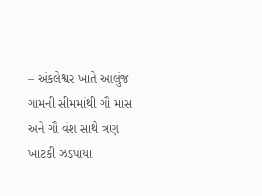– અંકલેશ્વર ખાતે આલુંજ ગામની સીમમાંથી ગૌ માસ અને ગૌ વંશ સાથે ત્રણ ખાટકી ઝડપાયા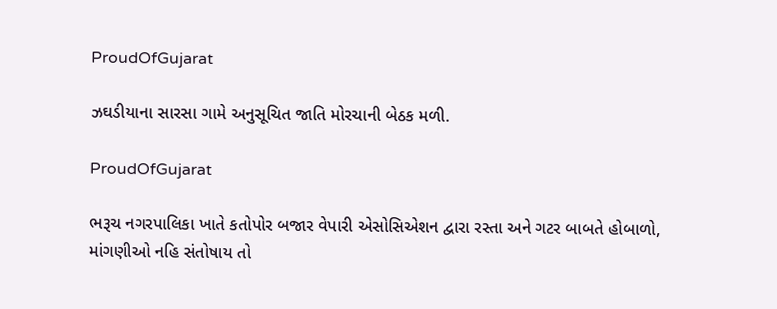ProudOfGujarat

ઝઘડીયાના સારસા ગામે અનુસૂચિત જાતિ મોરચાની બેઠક મળી.

ProudOfGujarat

ભરૂચ નગરપાલિકા ખાતે કતોપોર બજાર વેપારી એસોસિએશન દ્વારા રસ્તા અને ગટર બાબતે હોબાળો, માંગણીઓ નહિ સંતોષાય તો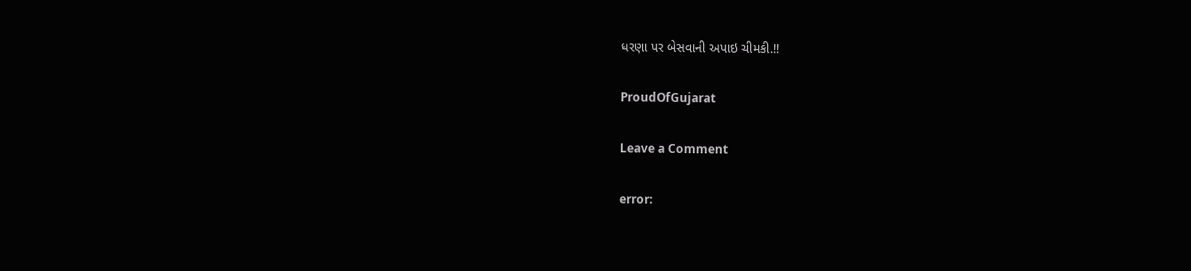ધરણા પર બેસવાની અપાઇ ચીમકી.!!

ProudOfGujarat

Leave a Comment

error: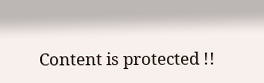Content is protected !!